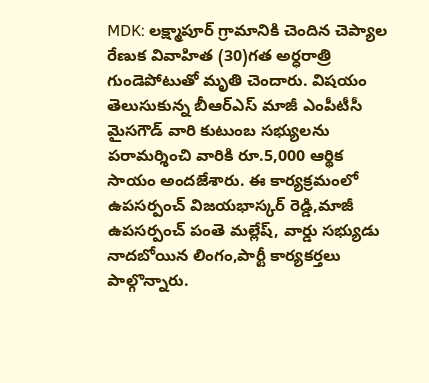MDK: లక్ష్మాపూర్ గ్రామానికి చెందిన చెప్యాల రేణుక వివాహిత (30)గత అర్ధరాత్రి గుండెపోటుతో మృతి చెందారు. విషయం తెలుసుకున్న బీఆర్ఎస్ మాజీ ఎంపీటీసీ మైసగౌడ్ వారి కుటుంబ సభ్యులను పరామర్శించి వారికి రూ.5,000 ఆర్థిక సాయం అందజేశారు. ఈ కార్యక్రమంలో ఉపసర్పంచ్ విజయభాస్కర్ రెడ్డి,మాజీ ఉపసర్పంచ్ పంతె మల్లేష్, వార్డు సభ్యుడు నాదబోయిన లింగం,పార్టీ కార్యకర్తలు పాల్గొన్నారు.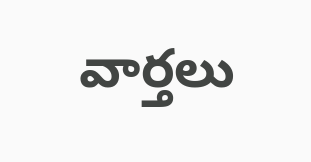వార్తలు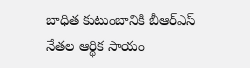బాధిత కుటుంబానికి బీఆర్ఎస్ నేతల ఆర్థిక సాయం